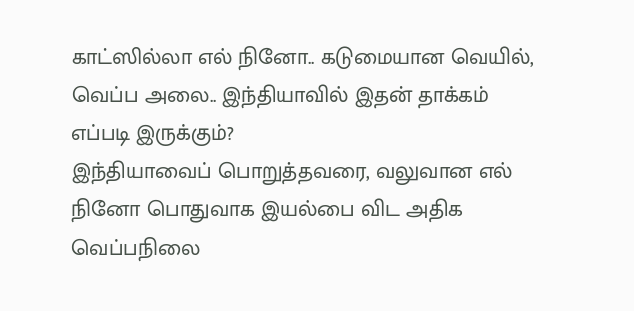காட்ஸில்லா எல் நினோ.. கடுமையான வெயில், வெப்ப அலை.. இந்தியாவில் இதன் தாக்கம் எப்படி இருக்கும்?
இந்தியாவைப் பொறுத்தவரை, வலுவான எல் நினோ பொதுவாக இயல்பை விட அதிக வெப்பநிலை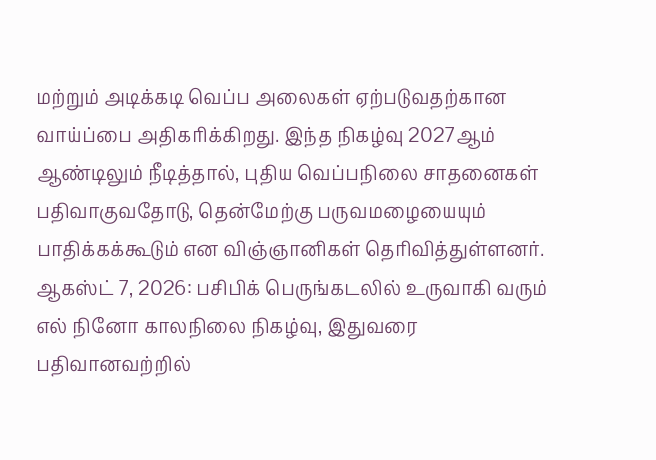மற்றும் அடிக்கடி வெப்ப அலைகள் ஏற்படுவதற்கான வாய்ப்பை அதிகரிக்கிறது. இந்த நிகழ்வு 2027ஆம் ஆண்டிலும் நீடித்தால், புதிய வெப்பநிலை சாதனைகள் பதிவாகுவதோடு, தென்மேற்கு பருவமழையையும் பாதிக்கக்கூடும் என விஞ்ஞானிகள் தெரிவித்துள்ளனர்.
ஆகஸ்ட் 7, 2026: பசிபிக் பெருங்கடலில் உருவாகி வரும் எல் நினோ காலநிலை நிகழ்வு, இதுவரை பதிவானவற்றில்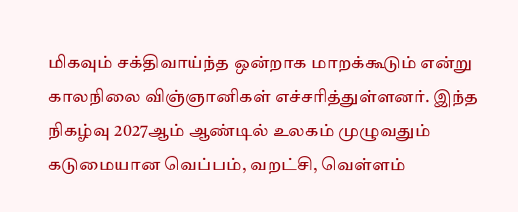மிகவும் சக்திவாய்ந்த ஒன்றாக மாறக்கூடும் என்று காலநிலை விஞ்ஞானிகள் எச்சரித்துள்ளனர். இந்த நிகழ்வு 2027ஆம் ஆண்டில் உலகம் முழுவதும் கடுமையான வெப்பம், வறட்சி, வெள்ளம்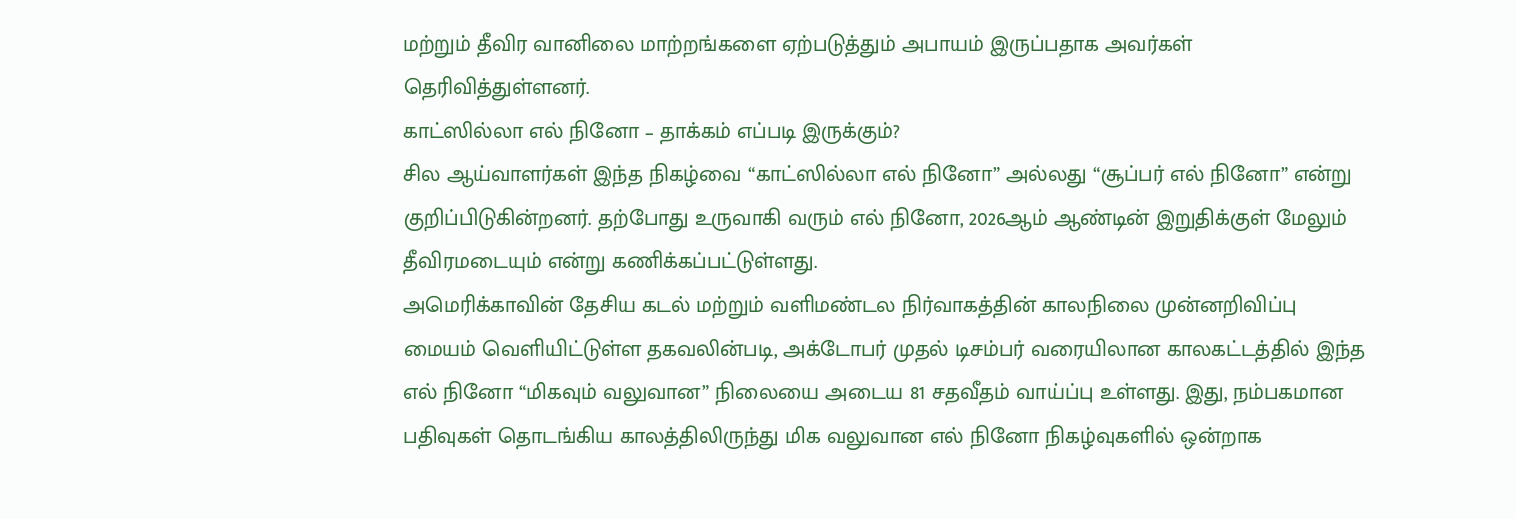மற்றும் தீவிர வானிலை மாற்றங்களை ஏற்படுத்தும் அபாயம் இருப்பதாக அவர்கள் தெரிவித்துள்ளனர்.
காட்ஸில்லா எல் நினோ – தாக்கம் எப்படி இருக்கும்?
சில ஆய்வாளர்கள் இந்த நிகழ்வை “காட்ஸில்லா எல் நினோ” அல்லது “சூப்பர் எல் நினோ” என்று குறிப்பிடுகின்றனர். தற்போது உருவாகி வரும் எல் நினோ, 2026ஆம் ஆண்டின் இறுதிக்குள் மேலும் தீவிரமடையும் என்று கணிக்கப்பட்டுள்ளது.
அமெரிக்காவின் தேசிய கடல் மற்றும் வளிமண்டல நிர்வாகத்தின் காலநிலை முன்னறிவிப்பு மையம் வெளியிட்டுள்ள தகவலின்படி, அக்டோபர் முதல் டிசம்பர் வரையிலான காலகட்டத்தில் இந்த எல் நினோ “மிகவும் வலுவான” நிலையை அடைய 81 சதவீதம் வாய்ப்பு உள்ளது. இது, நம்பகமான பதிவுகள் தொடங்கிய காலத்திலிருந்து மிக வலுவான எல் நினோ நிகழ்வுகளில் ஒன்றாக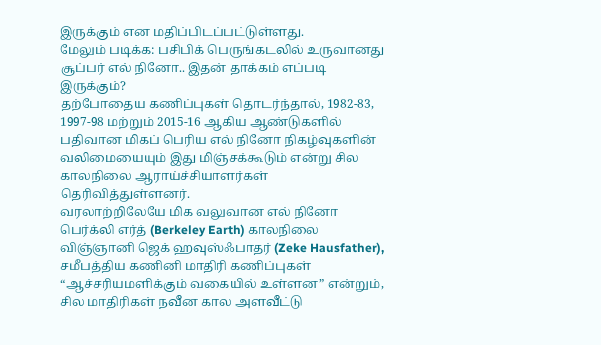இருக்கும் என மதிப்பிடப்பட்டுள்ளது.
மேலும் படிக்க: பசிபிக் பெருங்கடலில் உருவானது சூப்பர் எல் நினோ.. இதன் தாக்கம் எப்படி இருக்கும்?
தற்போதைய கணிப்புகள் தொடர்ந்தால், 1982-83, 1997-98 மற்றும் 2015-16 ஆகிய ஆண்டுகளில் பதிவான மிகப் பெரிய எல் நினோ நிகழ்வுகளின் வலிமையையும் இது மிஞ்சக்கூடும் என்று சில காலநிலை ஆராய்ச்சியாளர்கள் தெரிவித்துள்ளனர்.
வரலாற்றிலேயே மிக வலுவான எல் நினோ
பெர்க்லி எர்த் (Berkeley Earth) காலநிலை விஞ்ஞானி ஜெக் ஹவுஸ்ஃபாதர் (Zeke Hausfather), சமீபத்திய கணினி மாதிரி கணிப்புகள் “ஆச்சரியமளிக்கும் வகையில் உள்ளன” என்றும், சில மாதிரிகள் நவீன கால அளவீட்டு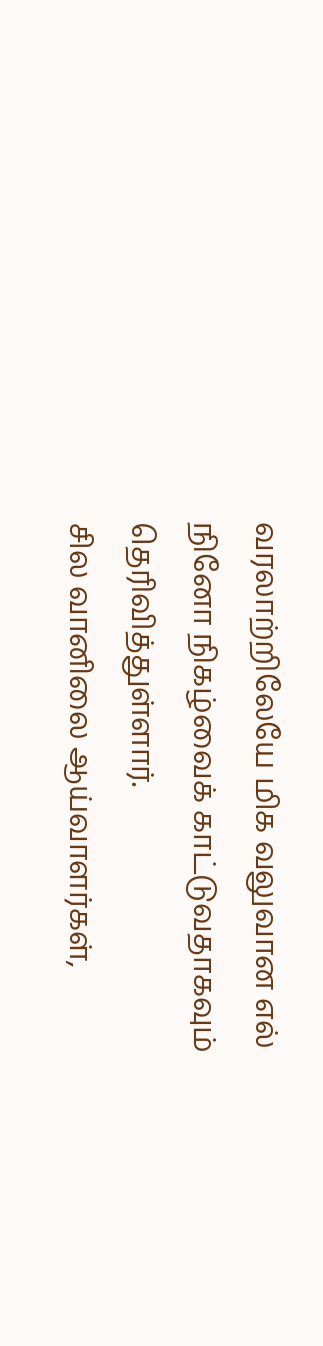வரலாற்றிலேயே மிக வலுவான எல் நினோ நிகழ்வைக் காட்டுவதாகவும் தெரிவித்துள்ளார்.
சில வானிலை ஆய்வாளர்கள்,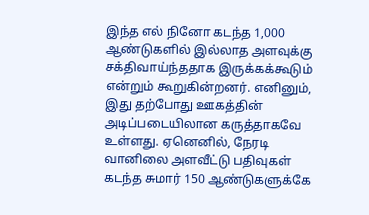இந்த எல் நினோ கடந்த 1,000 ஆண்டுகளில் இல்லாத அளவுக்கு சக்திவாய்ந்ததாக இருக்கக்கூடும் என்றும் கூறுகின்றனர். எனினும், இது தற்போது ஊகத்தின் அடிப்படையிலான கருத்தாகவே உள்ளது. ஏனெனில், நேரடி வானிலை அளவீட்டு பதிவுகள் கடந்த சுமார் 150 ஆண்டுகளுக்கே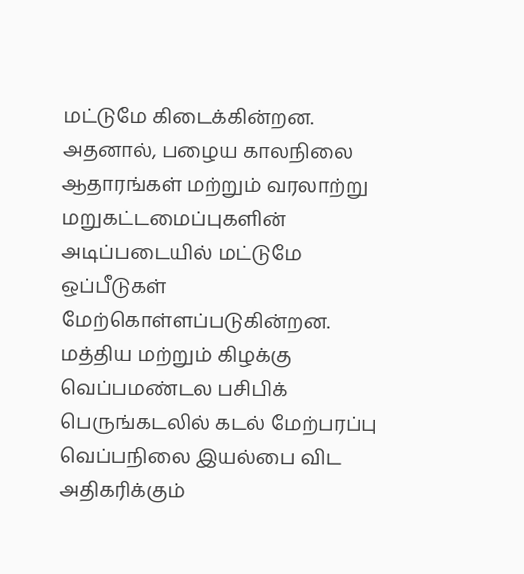மட்டுமே கிடைக்கின்றன. அதனால், பழைய காலநிலை ஆதாரங்கள் மற்றும் வரலாற்று மறுகட்டமைப்புகளின் அடிப்படையில் மட்டுமே ஒப்பீடுகள் மேற்கொள்ளப்படுகின்றன.
மத்திய மற்றும் கிழக்கு வெப்பமண்டல பசிபிக் பெருங்கடலில் கடல் மேற்பரப்பு வெப்பநிலை இயல்பை விட அதிகரிக்கும்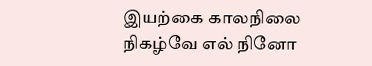இயற்கை காலநிலை நிகழ்வே எல் நினோ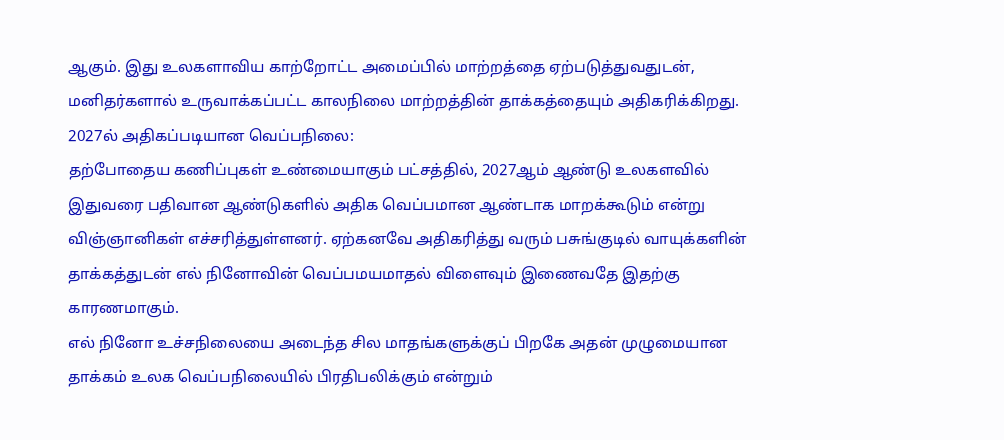ஆகும். இது உலகளாவிய காற்றோட்ட அமைப்பில் மாற்றத்தை ஏற்படுத்துவதுடன், மனிதர்களால் உருவாக்கப்பட்ட காலநிலை மாற்றத்தின் தாக்கத்தையும் அதிகரிக்கிறது.
2027ல் அதிகப்படியான வெப்பநிலை:
தற்போதைய கணிப்புகள் உண்மையாகும் பட்சத்தில், 2027ஆம் ஆண்டு உலகளவில் இதுவரை பதிவான ஆண்டுகளில் அதிக வெப்பமான ஆண்டாக மாறக்கூடும் என்று விஞ்ஞானிகள் எச்சரித்துள்ளனர். ஏற்கனவே அதிகரித்து வரும் பசுங்குடில் வாயுக்களின் தாக்கத்துடன் எல் நினோவின் வெப்பமயமாதல் விளைவும் இணைவதே இதற்கு காரணமாகும்.
எல் நினோ உச்சநிலையை அடைந்த சில மாதங்களுக்குப் பிறகே அதன் முழுமையான தாக்கம் உலக வெப்பநிலையில் பிரதிபலிக்கும் என்றும்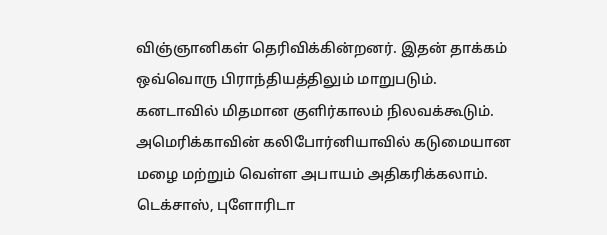விஞ்ஞானிகள் தெரிவிக்கின்றனர். இதன் தாக்கம் ஒவ்வொரு பிராந்தியத்திலும் மாறுபடும். கனடாவில் மிதமான குளிர்காலம் நிலவக்கூடும். அமெரிக்காவின் கலிபோர்னியாவில் கடுமையான மழை மற்றும் வெள்ள அபாயம் அதிகரிக்கலாம். டெக்சாஸ், புளோரிடா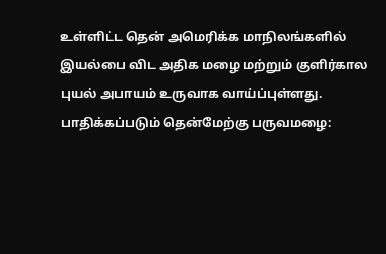உள்ளிட்ட தென் அமெரிக்க மாநிலங்களில் இயல்பை விட அதிக மழை மற்றும் குளிர்கால புயல் அபாயம் உருவாக வாய்ப்புள்ளது.
பாதிக்கப்படும் தென்மேற்கு பருவமழை: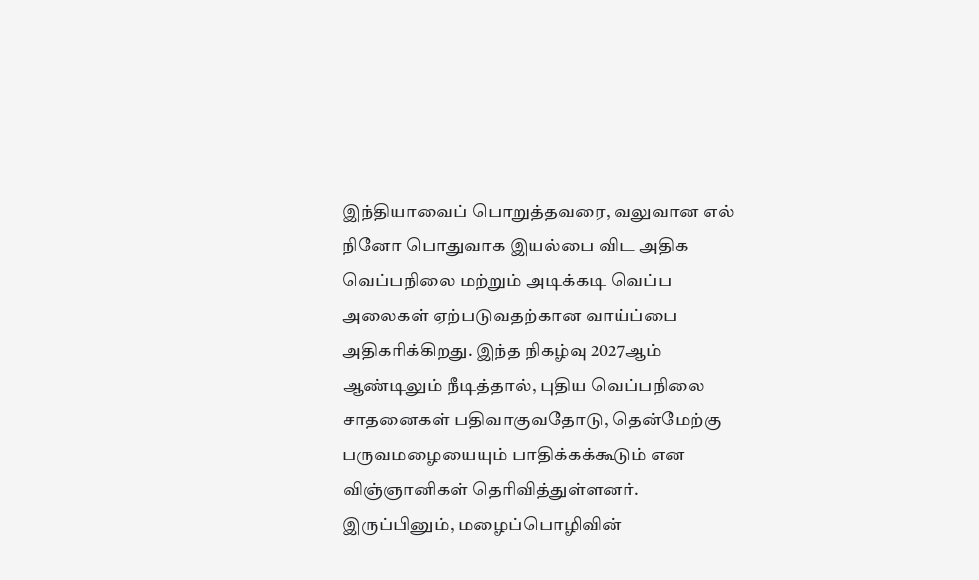இந்தியாவைப் பொறுத்தவரை, வலுவான எல் நினோ பொதுவாக இயல்பை விட அதிக வெப்பநிலை மற்றும் அடிக்கடி வெப்ப அலைகள் ஏற்படுவதற்கான வாய்ப்பை அதிகரிக்கிறது. இந்த நிகழ்வு 2027ஆம் ஆண்டிலும் நீடித்தால், புதிய வெப்பநிலை சாதனைகள் பதிவாகுவதோடு, தென்மேற்கு பருவமழையையும் பாதிக்கக்கூடும் என விஞ்ஞானிகள் தெரிவித்துள்ளனர். இருப்பினும், மழைப்பொழிவின்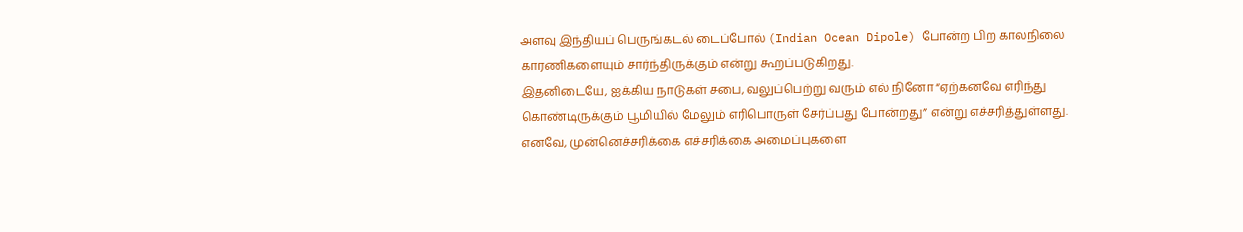அளவு இந்தியப் பெருங்கடல் டைப்போல் (Indian Ocean Dipole) போன்ற பிற காலநிலை காரணிகளையும் சார்ந்திருக்கும் என்று கூறப்படுகிறது.
இதனிடையே, ஐக்கிய நாடுகள் சபை, வலுப்பெற்று வரும் எல் நினோ “ஏற்கனவே எரிந்து கொண்டிருக்கும் பூமியில் மேலும் எரிபொருள் சேர்ப்பது போன்றது” என்று எச்சரித்துள்ளது. எனவே, முன்னெச்சரிக்கை எச்சரிக்கை அமைப்புகளை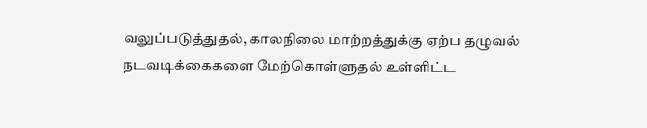வலுப்படுத்துதல், காலநிலை மாற்றத்துக்கு ஏற்ப தழுவல் நடவடிக்கைகளை மேற்கொள்ளுதல் உள்ளிட்ட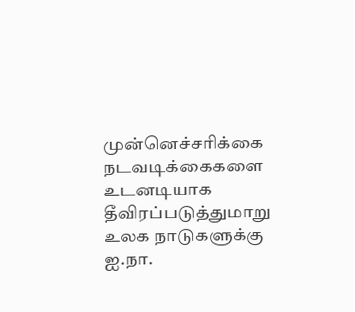முன்னெச்சரிக்கை நடவடிக்கைகளை உடனடியாக தீவிரப்படுத்துமாறு உலக நாடுகளுக்கு ஐ.நா.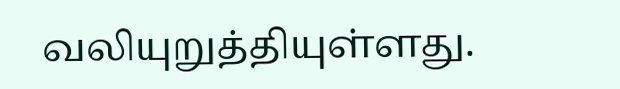வலியுறுத்தியுள்ளது.